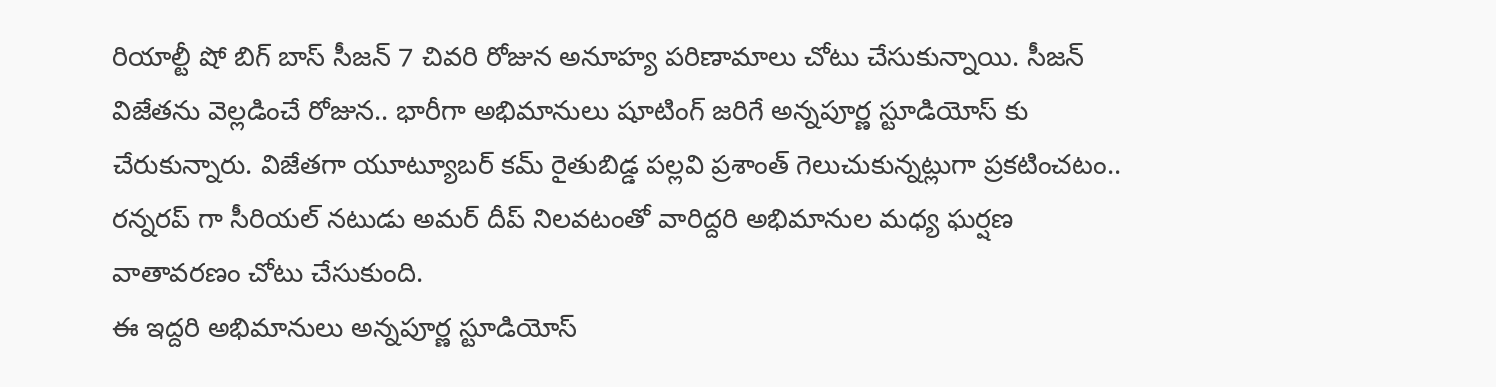రియాల్టీ షో బిగ్ బాస్ సీజన్ 7 చివరి రోజున అనూహ్య పరిణామాలు చోటు చేసుకున్నాయి. సీజన్ విజేతను వెల్లడించే రోజున.. భారీగా అభిమానులు షూటింగ్ జరిగే అన్నపూర్ణ స్టూడియోస్ కు చేరుకున్నారు. విజేతగా యూట్యూబర్ కమ్ రైతుబిడ్డ పల్లవి ప్రశాంత్ గెలుచుకున్నట్లుగా ప్రకటించటం.. రన్నరప్ గా సీరియల్ నటుడు అమర్ దీప్ నిలవటంతో వారిద్దరి అభిమానుల మధ్య ఘర్షణ వాతావరణం చోటు చేసుకుంది.
ఈ ఇద్దరి అభిమానులు అన్నపూర్ణ స్టూడియోస్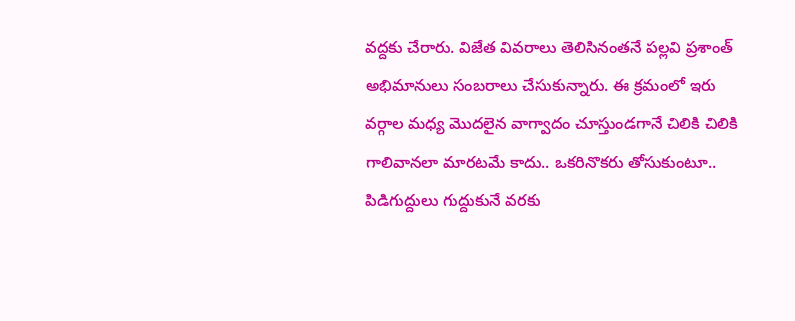వద్దకు చేరారు. విజేత వివరాలు తెలిసినంతనే పల్లవి ప్రశాంత్ అభిమానులు సంబరాలు చేసుకున్నారు. ఈ క్రమంలో ఇరు వర్గాల మధ్య మొదలైన వాగ్వాదం చూస్తుండగానే చిలికి చిలికి గాలివానలా మారటమే కాదు.. ఒకరినొకరు తోసుకుంటూ.. పిడిగుద్దులు గుద్దుకునే వరకు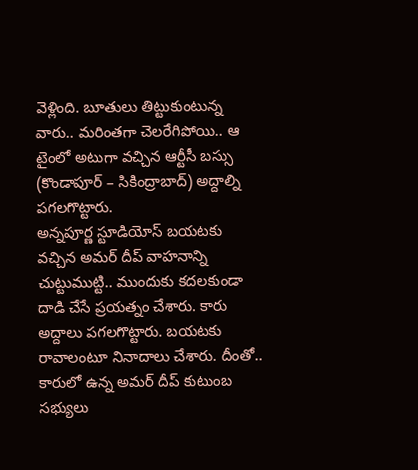వెళ్లింది. బూతులు తిట్టుకుంటున్న వారు.. మరింతగా చెలరేగిపోయి.. ఆ టైంలో అటుగా వచ్చిన ఆర్టీసీ బస్సు (కొండాపూర్ – సికింద్రాబాద్) అద్దాల్ని పగలగొట్టారు.
అన్నపూర్ణ స్టూడియోస్ బయటకు వచ్చిన అమర్ దీప్ వాహనాన్ని చుట్టుముట్టి.. ముందుకు కదలకుండా దాడి చేసే ప్రయత్నం చేశారు. కారు అద్దాలు పగలగొట్టారు. బయటకు రావాలంటూ నినాదాలు చేశారు. దీంతో.. కారులో ఉన్న అమర్ దీప్ కుటుంబ సభ్యులు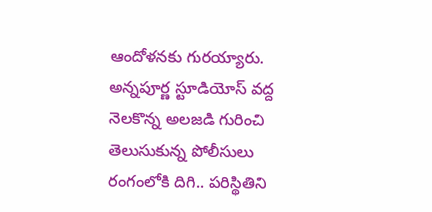ఆందోళనకు గురయ్యారు. అన్నపూర్ణ స్టూడియోస్ వద్ద నెలకొన్న అలజడి గురించి తెలుసుకున్న పోలీసులు రంగంలోకి దిగి.. పరిస్థితిని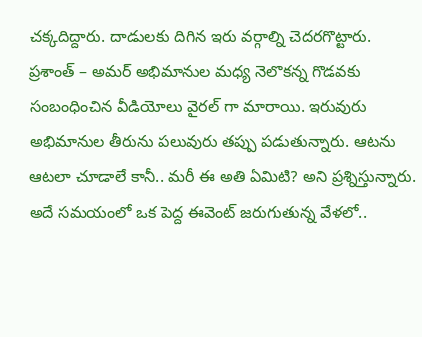చక్కదిద్దారు. దాడులకు దిగిన ఇరు వర్గాల్ని చెదరగొట్టారు.
ప్రశాంత్ – అమర్ అభిమానుల మధ్య నెలొకన్న గొడవకు సంబంధించిన వీడియోలు వైరల్ గా మారాయి. ఇరువురు అభిమానుల తీరును పలువురు తప్పు పడుతున్నారు. ఆటను ఆటలా చూడాలే కానీ.. మరీ ఈ అతి ఏమిటి? అని ప్రశ్నిస్తున్నారు. అదే సమయంలో ఒక పెద్ద ఈవెంట్ జరుగుతున్న వేళలో..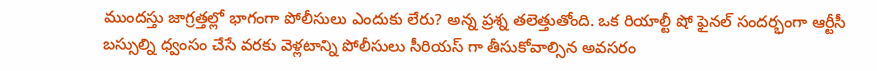ముందస్తు జాగ్రత్తల్లో భాగంగా పోలీసులు ఎందుకు లేరు? అన్న ప్రశ్న తలెత్తుతోంది. ఒక రియాల్టీ షో ఫైనల్ సందర్భంగా ఆర్టీసీ బస్సుల్ని ధ్వంసం చేసే వరకు వెళ్లటాన్ని పోలీసులు సీరియస్ గా తీసుకోవాల్సిన అవసరం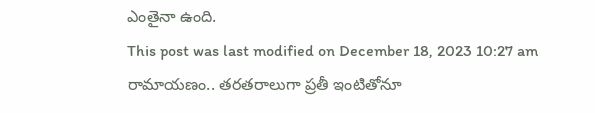ఎంతైనా ఉంది.
This post was last modified on December 18, 2023 10:27 am
రామాయణం.. తరతరాలుగా ప్రతీ ఇంటితోనూ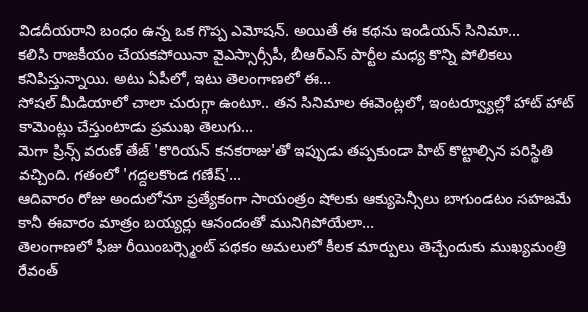విడదీయరాని బంధం ఉన్న ఒక గొప్ప ఎమోషన్. అయితే ఈ కథను ఇండియన్ సినిమా…
కలిసి రాజకీయం చేయకపోయినా వైఎస్సార్సీపీ, బీఆర్ఎస్ పార్టీల మధ్య కొన్ని పోలికలు కనిపిస్తున్నాయి. అటు ఏపీలో, ఇటు తెలంగాణలో ఈ…
సోషల్ మీడియాలో చాలా చురుగ్గా ఉంటూ.. తన సినిమాల ఈవెంట్లలో, ఇంటర్వ్యూల్లో హాట్ హాట్ కామెంట్లు చేస్తుంటాడు ప్రముఖ తెలుగు…
మెగా ప్రిన్స్ వరుణ్ తేజ్ 'కొరియన్ కనకరాజు'తో ఇప్పుడు తప్పకుండా హిట్ కొట్టాల్సిన పరిస్థితి వచ్చింది. గతంలో 'గద్దలకొండ గణేష్'…
ఆదివారం రోజు అందులోనూ ప్రత్యేకంగా సాయంత్రం షోలకు ఆక్యుపెన్సీలు బాగుండటం సహజమే కానీ ఈవారం మాత్రం బయ్యర్లు ఆనందంతో మునిగిపోయేలా…
తెలంగాణలో ఫీజు రీయింబర్స్మెంట్ పథకం అమలులో కీలక మార్పులు తెచ్చేందుకు ముఖ్యమంత్రి రేవంత్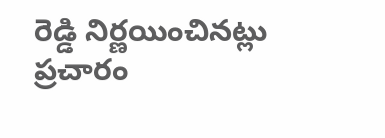రెడ్డి నిర్ణయించినట్లు ప్రచారం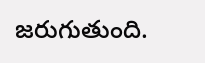జరుగుతుంది.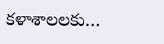కళాశాలలకు…